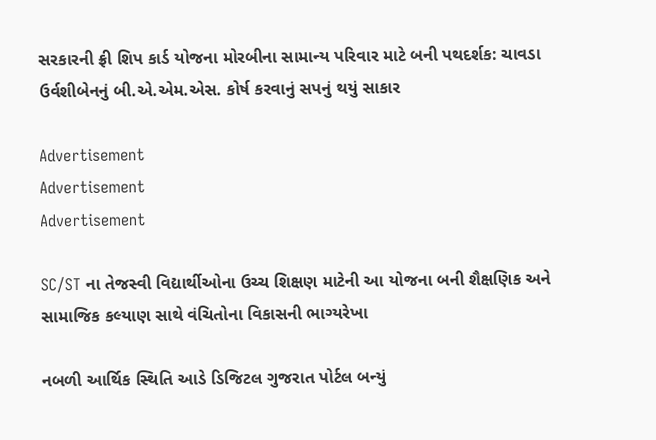સરકારની ફ્રી શિપ કાર્ડ યોજના મોરબીના સામાન્ય પરિવાર માટે બની પથદર્શક: ચાવડા ઉર્વશીબેનનું બી.એ.એમ.એસ. કોર્ષ કરવાનું સપનું થયું સાકાર

Advertisement
Advertisement
Advertisement

SC/ST ના તેજસ્વી વિદ્યાર્થીઓના ઉચ્ચ શિક્ષણ માટેની આ યોજના બની શૈક્ષણિક અને સામાજિક કલ્યાણ સાથે વંચિતોના વિકાસની ભાગ્યરેખા

નબળી આર્થિક સ્થિતિ આડે ડિજિટલ ગુજરાત પોર્ટલ બન્યું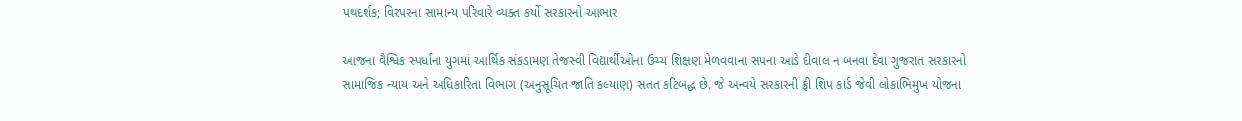પથદર્શક; વિરપરના સામાન્ય પરિવારે વ્યક્ત કર્યો સરકારનો આભાર

આજના વૈશ્વિક સ્પર્ધાના યુગમાં આર્થિક સંકડામણ તેજસ્વી વિદ્યાર્થીઓના ઉચ્ચ શિક્ષણ મેળવવાના સપના આડે દીવાલ ન બનવા દેવા ગુજરાત સરકારનો સામાજિક ન્યાય અને અધિકારિતા વિભાગ (અનુસૂચિત જાતિ કલ્યાણ) સતત કટિબદ્ધ છે. જે અન્વયે સરકારની ફ્રી શિપ કાર્ડ જેવી લોકાભિમુખ યોજના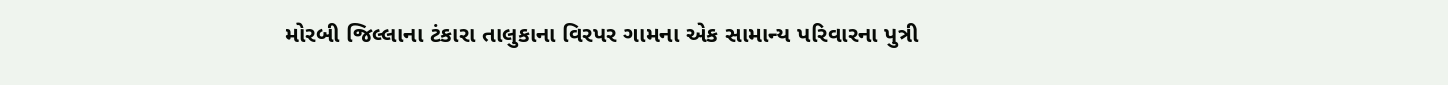મોરબી જિલ્લાના ટંકારા તાલુકાના વિરપર ગામના એક સામાન્ય પરિવારના પુત્રી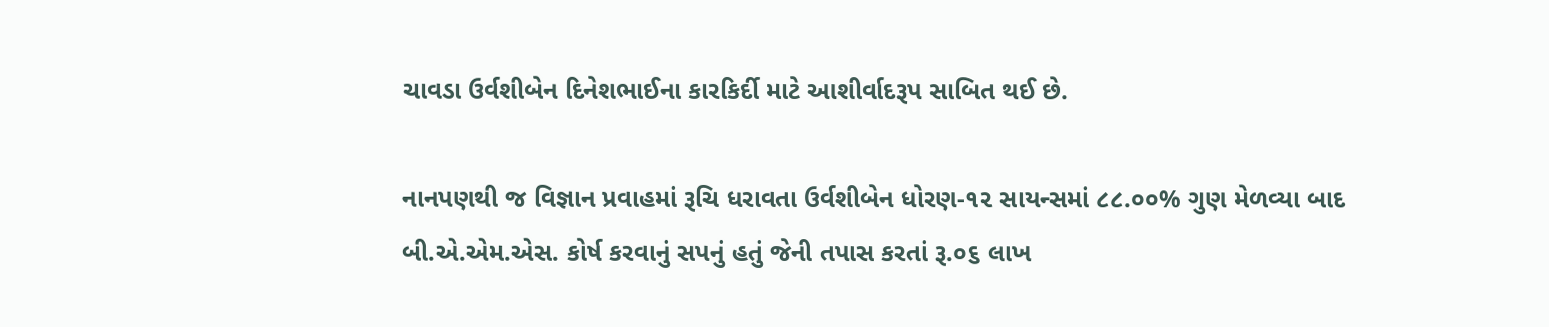ચાવડા ઉર્વશીબેન દિનેશભાઈના કારકિર્દી માટે આશીર્વાદરૂપ સાબિત થઈ છે.

નાનપણથી જ વિજ્ઞાન પ્રવાહમાં રૂચિ ધરાવતા ઉર્વશીબેન ધોરણ-૧૨ સાયન્સમાં ૮૮.૦૦% ગુણ મેળવ્યા બાદ બી.એ.એમ.એસ. કોર્ષ કરવાનું સપનું હતું જેની તપાસ કરતાં રૂ.૦૬ લાખ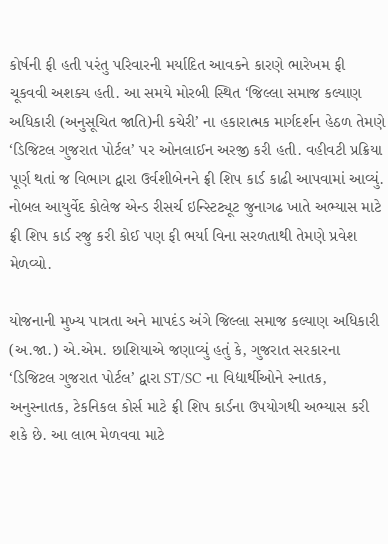કોર્ષની ફી હતી પરંતુ પરિવારની મર્યાદિત આવકને કારણે ભારેખમ ફી ચૂકવવી અશક્ય હતી. આ સમયે મોરબી સ્થિત ‘જિલ્લા સમાજ કલ્યાણ અધિકારી (અનુસૂચિત જાતિ)ની કચેરી’ ના હકારાત્મક માર્ગદર્શન હેઠળ તેમણે ‘ડિજિટલ ગુજરાત પોર્ટલ’ પર ઓનલાઈન અરજી કરી હતી. વહીવટી પ્રક્રિયા પૂર્ણ થતાં જ વિભાગ દ્વારા ઉર્વશીબેનને ફ્રી શિપ કાર્ડ કાઢી આપવામાં આવ્યું. નોબલ આયુર્વેદ કોલેજ એન્ડ રીસર્ચ ઇન્સ્ટિટ્યૂટ જુનાગઢ ખાતે અભ્યાસ માટે ફ્રી શિપ કાર્ડ રજુ કરી કોઈ પણ ફી ભર્યા વિના સરળતાથી તેમણે પ્રવેશ મેળવ્યો.

યોજનાની મુખ્ય પાત્રતા અને માપદંડ અંગે જિલ્લા સમાજ કલ્યાણ અધિકારી (અ.જા.) એ.એમ. છાશિયાએ જણાવ્યું હતું કે, ગુજરાત સરકારના ‘ડિજિટલ ગુજરાત પોર્ટલ’ દ્વારા ST/SC ના વિદ્યાર્થીઓને સ્નાતક, અનુસ્નાતક, ટેકનિકલ કોર્સ માટે ફ્રી શિપ કાર્ડના ઉપયોગથી અભ્યાસ કરી શકે છે. આ લાભ મેળવવા માટે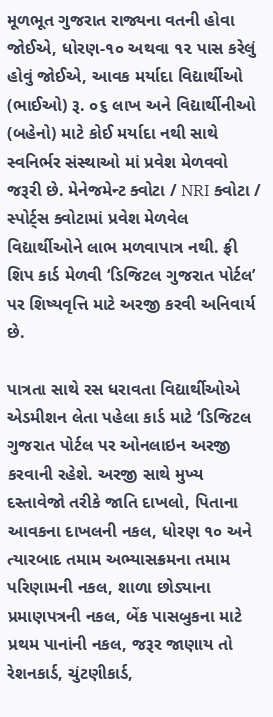મૂળભૂત ગુજરાત રાજ્યના વતની હોવા જોઈએ, ધોરણ-૧૦ અથવા ૧૨ પાસ કરેલું હોવું જોઈએ, આવક મર્યાદા વિદ્યાર્થીઓ (ભાઈઓ) રૂ. ૦૬ લાખ અને વિદ્યાર્થીનીઓ (બહેનો) માટે કોઈ મર્યાદા નથી સાથે સ્વનિર્ભર સંસ્થાઓ માં પ્રવેશ મેળવવો જરૂરી છે. મેનેજમેન્ટ ક્વોટા / NRI ક્વોટા / સ્પોર્ટ્સ ક્વોટામાં પ્રવેશ મેળવેલ વિદ્યાર્થીઓને લાભ મળવાપાત્ર નથી. ફ્રી શિપ કાર્ડ મેળવી ‘ડિજિટલ ગુજરાત પોર્ટલ’ પર શિષ્યવૃત્તિ માટે અરજી કરવી અનિવાર્ય છે.

પાત્રતા સાથે રસ ધરાવતા વિદ્યાર્થીઓએ એડમીશન લેતા પહેલા કાર્ડ માટે ‘ડિજિટલ ગુજરાત પોર્ટલ પર ઓનલાઇન અરજી કરવાની રહેશે. અરજી સાથે મુખ્ય દસ્તાવેજો તરીકે જાતિ દાખલો, પિતાના આવકના દાખલની નકલ, ધોરણ ૧૦ અને ત્યારબાદ તમામ અભ્યાસક્રમના તમામ પરિણામની નકલ, શાળા છોડ્યાના પ્રમાણપત્રની નકલ, બેંક પાસબુકના માટે પ્રથમ પાનાંની નકલ, જરૂર જાણાય તો રેશનકાર્ડ, ચુંટણીકાર્ડ,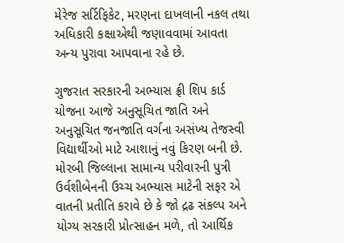મેરેજ સર્ટિફિકેટ, મરણના દાખલાની નકલ તથા અધિકારી કક્ષાએથી જણાવવામાં આવતા અન્ય પુરાવા આપવાના રહે છે.

ગુજરાત સરકારની અભ્યાસ ફ્રી શિપ કાર્ડ યોજના આજે અનુસૂચિત જાતિ અને અનુસૂચિત જનજાતિ વર્ગના અસંખ્ય તેજસ્વી વિદ્યાર્થીઓ માટે આશાનું નવું કિરણ બની છે. મોરબી જિલ્લાના સામાન્ય પરીવારની પુત્રી ઉર્વશીબેનની ઉચ્ચ અભ્યાસ માટેની સફર એ વાતની પ્રતીતિ કરાવે છે કે જો દ્રઢ સંકલ્પ અને યોગ્ય સરકારી પ્રોત્સાહન મળે, તો આર્થિક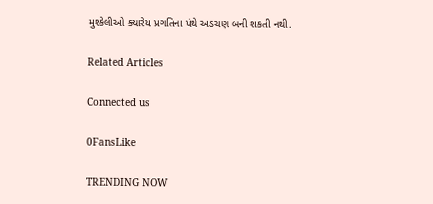મુશ્કેલીઓ ક્યારેય પ્રગતિના પંથે અડચણ બની શકતી નથી.

Related Articles

Connected us

0FansLike

TRENDING NOW